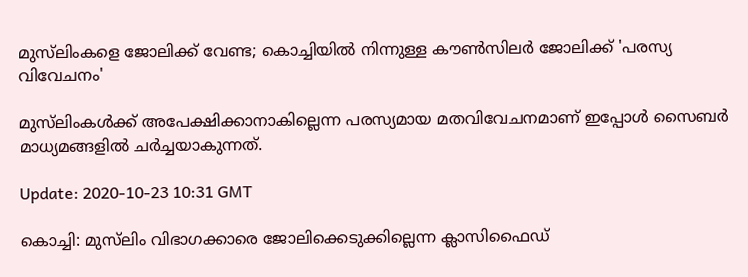മുസ്‌ലിംകളെ ജോലിക്ക് വേണ്ട; കൊച്ചിയില്‍ നിന്നുള്ള കൗണ്‍സിലര്‍ ജോലിക്ക് 'പരസ്യ വിവേചനം'

മുസ്‌ലിംകള്‍ക്ക് അപേക്ഷിക്കാനാകില്ലെന്ന പരസ്യമായ മതവിവേചനമാണ് ഇപ്പോള്‍ സൈബര്‍ മാധ്യമങ്ങളില്‍ ചര്‍ച്ചയാകുന്നത്.

Update: 2020-10-23 10:31 GMT

കൊച്ചി: മുസ്‌ലിം വിഭാഗക്കാരെ ജോലിക്കെടുക്കില്ലെന്ന ക്ലാസിഫൈഡ്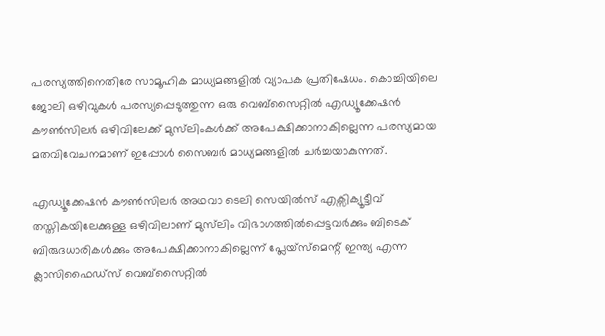പരസ്യത്തിനെതിരേ സാമൂഹിക മാധ്യമങ്ങളില്‍ വ്യാപക പ്രതിഷേധം. കൊച്ചിയിലെ ജോലി ഒഴിവുകള്‍ പരസ്യപ്പെടുത്തുന്ന ഒരു വെബ്‌സൈറ്റില്‍ എഡ്യൂക്കേഷന്‍ കൗണ്‍സിലര്‍ ഒഴിവിലേക്ക് മുസ്‌ലിംകള്‍ക്ക് അപേക്ഷിക്കാനാകില്ലെന്ന പരസ്യമായ മതവിവേചനമാണ് ഇപ്പോള്‍ സൈബര്‍ മാധ്യമങ്ങളില്‍ ചര്‍ച്ചയാകുന്നത്.

എഡ്യൂക്കേഷന്‍ കൗണ്‍സിലര്‍ അഥവാ ടെലി സെയില്‍സ് എക്സിക്യൂട്ടീവ് തസ്തികയിലേക്കുള്ള ഒഴിവിലാണ് മുസ്‌ലിം വിഭാഗത്തില്‍പ്പെട്ടവര്‍ക്കും ബിടെക് ബിരുദധാരികള്‍ക്കും അപേക്ഷിക്കാനാകില്ലെന്ന് പ്ലേയ്സ്മെന്റ് ഇന്ത്യ എന്ന ക്ലാസിഫൈഡ്സ് വെബ്സൈറ്റില്‍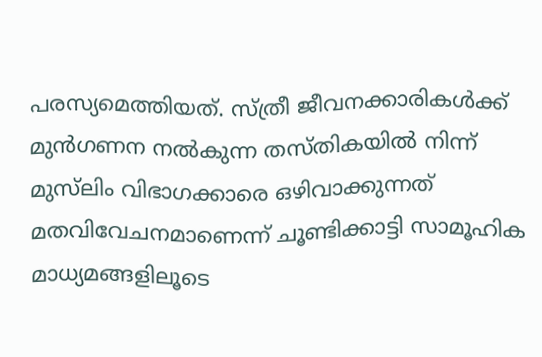പരസ്യമെത്തിയത്. സ്ത്രീ ജീവനക്കാരികള്‍ക്ക് മുന്‍ഗണന നല്‍കുന്ന തസ്തികയില്‍ നിന്ന് മുസ്‌ലിം വിഭാഗക്കാരെ ഒഴിവാക്കുന്നത് മതവിവേചനമാണെന്ന് ചൂണ്ടിക്കാട്ടി സാമൂഹിക മാധ്യമങ്ങളിലൂടെ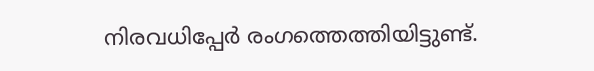നിരവധിപ്പേര്‍ രംഗത്തെത്തിയിട്ടുണ്ട്.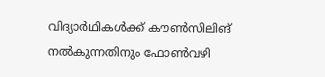വിദ്യാര്‍ഥികള്‍ക്ക് കൗണ്‍സിലിങ് നല്‍കുന്നതിനും ഫോണ്‍വഴി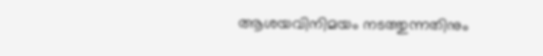ആശയവിനിമയം നടത്തുന്നതിനും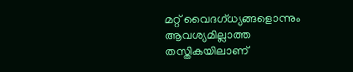മറ്റ് വൈദഗ്ധ്യങ്ങളൊന്നും ആവശ്യമില്ലാത്ത തസ്തികയിലാണ്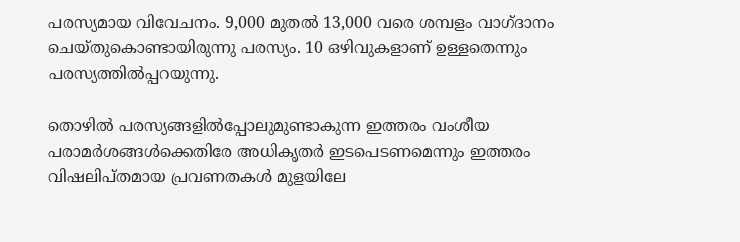പരസ്യമായ വിവേചനം. 9,000 മുതല്‍ 13,000 വരെ ശമ്പളം വാഗ്ദാനം ചെയ്തുകൊണ്ടായിരുന്നു പരസ്യം. 10 ഒഴിവുകളാണ് ഉള്ളതെന്നും പരസ്യത്തില്‍പ്പറയുന്നു.

തൊഴില്‍ പരസ്യങ്ങളില്‍പ്പോലുമുണ്ടാകുന്ന ഇത്തരം വംശീയ പരാമര്‍ശങ്ങള്‍ക്കെതിരേ അധികൃതര്‍ ഇടപെടണമെന്നും ഇത്തരം വിഷലിപ്തമായ പ്രവണതകള്‍ മുളയിലേ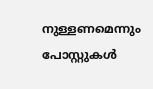നുള്ളണമെന്നും പോസ്റ്റുകള്‍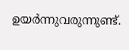ഉയര്‍ന്നുവരുന്നുണ്ട്.